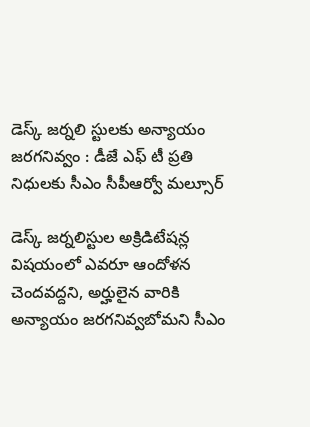డెస్క్ జర్నలి స్టులకు అన్యాయం జరగనివ్వం : డీజే ఎఫ్‌‌ టీ ప్రతి నిధులకు సీఎం సీపీఆర్వో మల్సూర్

డెస్క్ జర్నలిస్టుల అక్రిడిటేషన్ల విషయంలో ఎవరూ ఆందోళన చెందవద్దని, అర్హులైన వారికి అన్యాయం జరగనివ్వబోమని సీఎం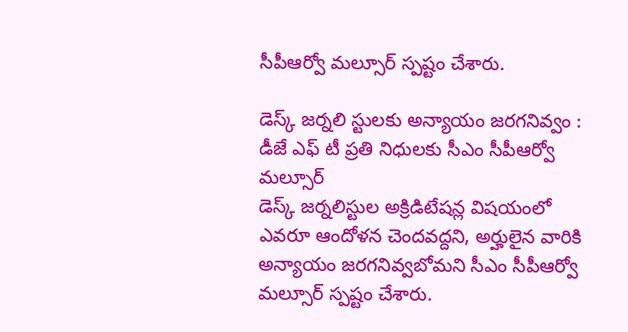సీపీఆర్వో మల్సూర్ స్పష్టం చేశారు.

డెస్క్ జర్నలి స్టులకు అన్యాయం జరగనివ్వం : డీజే ఎఫ్‌‌ టీ ప్రతి నిధులకు సీఎం సీపీఆర్వో మల్సూర్
డెస్క్ జర్నలిస్టుల అక్రిడిటేషన్ల విషయంలో ఎవరూ ఆందోళన చెందవద్దని, అర్హులైన వారికి అన్యాయం జరగనివ్వబోమని సీఎం సీపీఆర్వో మల్సూర్ స్పష్టం చేశారు.